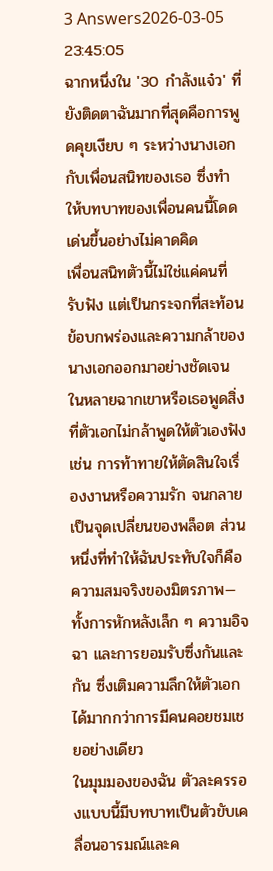3 Answers2026-03-05 23:45:05
ฉากหนึ่งใน '30 กําลังแจ๋ว' ที่ยังติดตาฉันมากที่สุดคือการพูดคุยเงียบ ๆ ระหว่างนางเอกกับเพื่อนสนิทของเธอ ซึ่งทำให้บทบาทของเพื่อนคนนี้โดดเด่นขึ้นอย่างไม่คาดคิด
เพื่อนสนิทตัวนี้ไม่ใช่แค่คนที่รับฟัง แต่เป็นกระจกที่สะท้อนข้อบกพร่องและความกล้าของนางเอกออกมาอย่างชัดเจน ในหลายฉากเขาหรือเธอพูดสิ่งที่ตัวเอกไม่กล้าพูดให้ตัวเองฟัง เช่น การท้าทายให้ตัดสินใจเรื่องงานหรือความรัก จนกลายเป็นจุดเปลี่ยนของพล็อต ส่วนหนึ่งที่ทำให้ฉันประทับใจก็คือความสมจริงของมิตรภาพ—ทั้งการหักหลังเล็ก ๆ ความอิจฉา และการยอมรับซึ่งกันและกัน ซึ่งเติมความลึกให้ตัวเอกได้มากกว่าการมีคนคอยชมเชยอย่างเดียว
ในมุมมองของฉัน ตัวละครรองแบบนี้มีบทบาทเป็นตัวขับเคลื่อนอารมณ์และค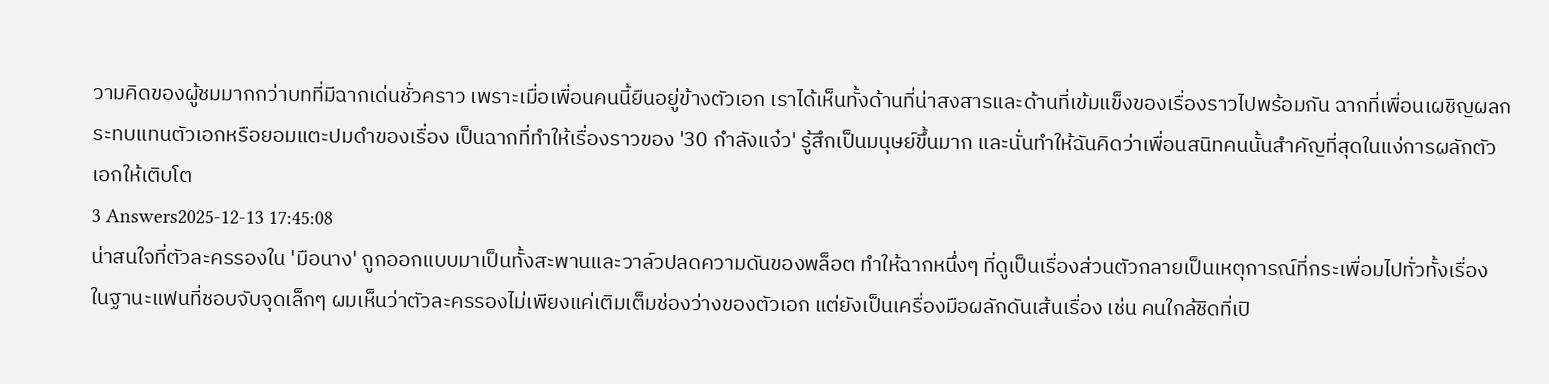วามคิดของผู้ชมมากกว่าบทที่มีฉากเด่นชั่วคราว เพราะเมื่อเพื่อนคนนี้ยืนอยู่ข้างตัวเอก เราได้เห็นทั้งด้านที่น่าสงสารและด้านที่เข้มแข็งของเรื่องราวไปพร้อมกัน ฉากที่เพื่อนเผชิญผลกระทบแทนตัวเอกหรือยอมแตะปมดำของเรื่อง เป็นฉากที่ทำให้เรื่องราวของ '30 กําลังแจ๋ว' รู้สึกเป็นมนุษย์ขึ้นมาก และนั่นทำให้ฉันคิดว่าเพื่อนสนิทคนนั้นสำคัญที่สุดในแง่การผลักตัวเอกให้เติบโต
3 Answers2025-12-13 17:45:08
น่าสนใจที่ตัวละครรองใน 'มือนาง' ถูกออกแบบมาเป็นทั้งสะพานและวาล์วปลดความดันของพล็อต ทำให้ฉากหนึ่งๆ ที่ดูเป็นเรื่องส่วนตัวกลายเป็นเหตุการณ์ที่กระเพื่อมไปทั่วทั้งเรื่อง
ในฐานะแฟนที่ชอบจับจุดเล็กๆ ผมเห็นว่าตัวละครรองไม่เพียงแค่เติมเต็มช่องว่างของตัวเอก แต่ยังเป็นเครื่องมือผลักดันเส้นเรื่อง เช่น คนใกล้ชิดที่เปิ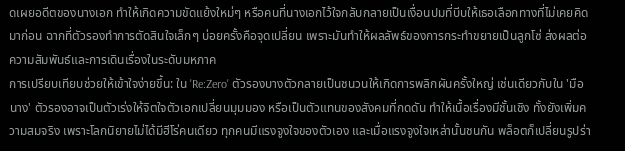ดเผยอดีตของนางเอก ทำให้เกิดความขัดแย้งใหม่ๆ หรือคนที่นางเอกไว้ใจกลับกลายเป็นเงื่อนปมที่บีบให้เธอเลือกทางที่ไม่เคยคิดมาก่อน ฉากที่ตัวรองทำการตัดสินใจเล็กๆ บ่อยครั้งคือจุดเปลี่ยน เพราะมันทำให้ผลลัพธ์ของการกระทำขยายเป็นลูกโซ่ ส่งผลต่อความสัมพันธ์และการเดินเรื่องในระดับมหภาค
การเปรียบเทียบช่วยให้เข้าใจง่ายขึ้น: ใน 'Re:Zero' ตัวรองบางตัวกลายเป็นชนวนให้เกิดการพลิกผันครั้งใหญ่ เช่นเดียวกับใน 'มือนาง' ตัวรองอาจเป็นตัวเร่งให้จิตใจตัวเอกเปลี่ยนมุมมอง หรือเป็นตัวแทนของสังคมที่กดดัน ทำให้เนื้อเรื่องมีชั้นเชิง ทั้งยังเพิ่มความสมจริง เพราะโลกนิยายไม่ได้มีฮีโร่คนเดียว ทุกคนมีแรงจูงใจของตัวเอง และเมื่อแรงจูงใจเหล่านั้นชนกัน พล็อตก็เปลี่ยนรูปร่า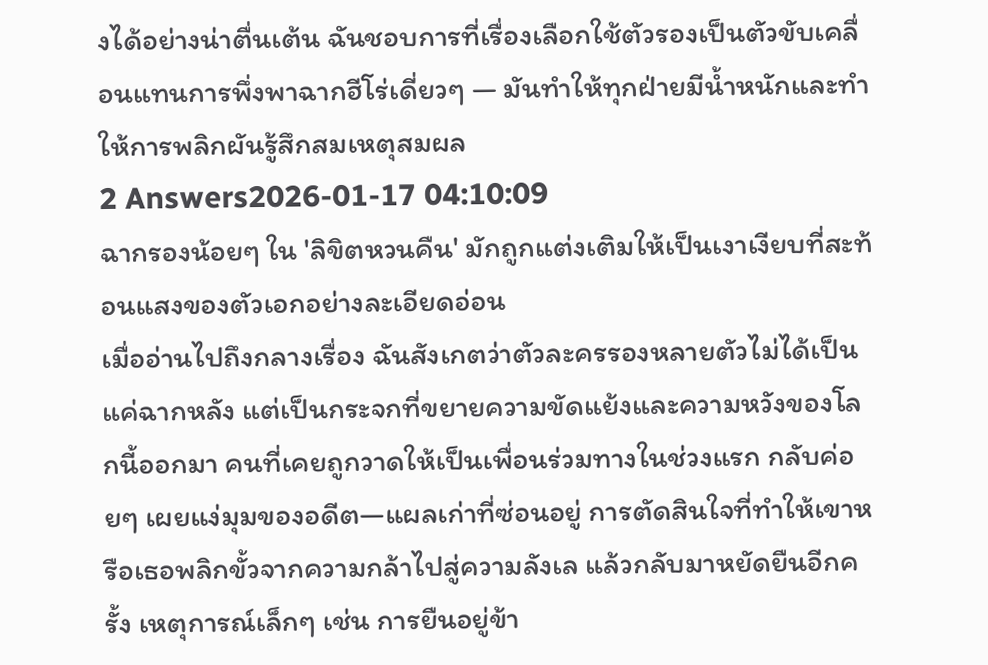งได้อย่างน่าตื่นเต้น ฉันชอบการที่เรื่องเลือกใช้ตัวรองเป็นตัวขับเคลื่อนแทนการพึ่งพาฉากฮีโร่เดี่ยวๆ — มันทำให้ทุกฝ่ายมีน้ำหนักและทำให้การพลิกผันรู้สึกสมเหตุสมผล
2 Answers2026-01-17 04:10:09
ฉากรองน้อยๆ ใน 'ลิขิตหวนคืน' มักถูกแต่งเติมให้เป็นเงาเงียบที่สะท้อนแสงของตัวเอกอย่างละเอียดอ่อน
เมื่ออ่านไปถึงกลางเรื่อง ฉันสังเกตว่าตัวละครรองหลายตัวไม่ได้เป็นแค่ฉากหลัง แต่เป็นกระจกที่ขยายความขัดแย้งและความหวังของโลกนี้ออกมา คนที่เคยถูกวาดให้เป็นเพื่อนร่วมทางในช่วงแรก กลับค่อยๆ เผยแง่มุมของอดีต—แผลเก่าที่ซ่อนอยู่ การตัดสินใจที่ทำให้เขาหรือเธอพลิกขั้วจากความกล้าไปสู่ความลังเล แล้วกลับมาหยัดยืนอีกครั้ง เหตุการณ์เล็กๆ เช่น การยืนอยู่ข้า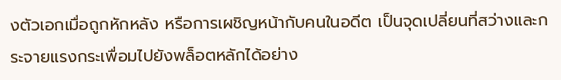งตัวเอกเมื่อถูกหักหลัง หรือการเผชิญหน้ากับคนในอดีต เป็นจุดเปลี่ยนที่สว่างและกระจายแรงกระเพื่อมไปยังพล็อตหลักได้อย่าง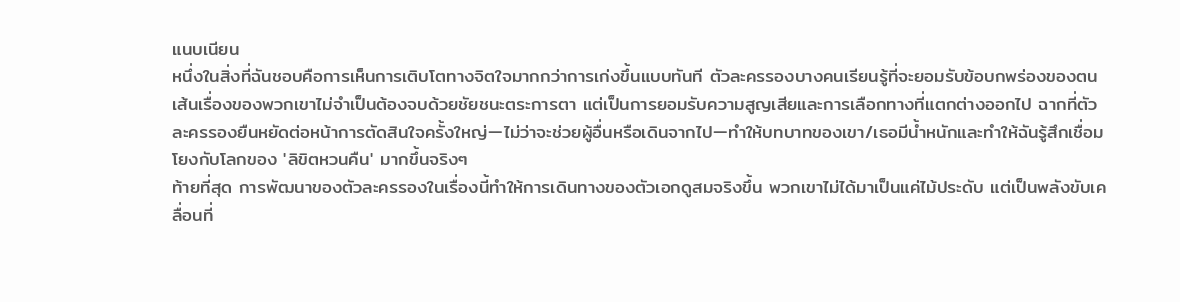แนบเนียน
หนึ่งในสิ่งที่ฉันชอบคือการเห็นการเติบโตทางจิตใจมากกว่าการเก่งขึ้นแบบทันที ตัวละครรองบางคนเรียนรู้ที่จะยอมรับข้อบกพร่องของตน เส้นเรื่องของพวกเขาไม่จำเป็นต้องจบด้วยชัยชนะตระการตา แต่เป็นการยอมรับความสูญเสียและการเลือกทางที่แตกต่างออกไป ฉากที่ตัวละครรองยืนหยัดต่อหน้าการตัดสินใจครั้งใหญ่—ไม่ว่าจะช่วยผู้อื่นหรือเดินจากไป—ทำให้บทบาทของเขา/เธอมีน้ำหนักและทำให้ฉันรู้สึกเชื่อมโยงกับโลกของ 'ลิขิตหวนคืน' มากขึ้นจริงๆ
ท้ายที่สุด การพัฒนาของตัวละครรองในเรื่องนี้ทำให้การเดินทางของตัวเอกดูสมจริงขึ้น พวกเขาไม่ได้มาเป็นแค่ไม้ประดับ แต่เป็นพลังขับเคลื่อนที่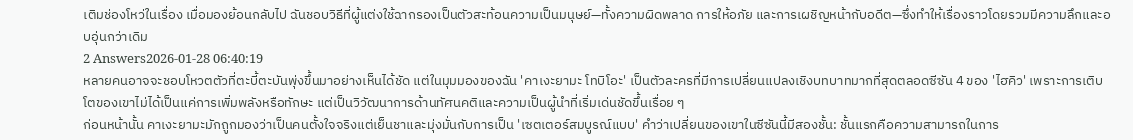เติมช่องโหว่ในเรื่อง เมื่อมองย้อนกลับไป ฉันชอบวิธีที่ผู้แต่งใช้ฉากรองเป็นตัวสะท้อนความเป็นมนุษย์—ทั้งความผิดพลาด การให้อภัย และการเผชิญหน้ากับอดีต—ซึ่งทำให้เรื่องราวโดยรวมมีความลึกและอบอุ่นกว่าเดิม
2 Answers2026-01-28 06:40:19
หลายคนอาจจะชอบโหวตตัวที่ตะบี้ตะบันพุ่งขึ้นมาอย่างเห็นได้ชัด แต่ในมุมมองของฉัน 'คาเงะยามะ โทบิโอะ' เป็นตัวละครที่มีการเปลี่ยนแปลงเชิงบทบาทมากที่สุดตลอดซีซัน 4 ของ 'ไฮคิว' เพราะการเติบโตของเขาไม่ได้เป็นแค่การเพิ่มพลังหรือทักษะ แต่เป็นวิวัฒนาการด้านทัศนคติและความเป็นผู้นำที่เริ่มเด่นชัดขึ้นเรื่อย ๆ
ก่อนหน้านั้น คาเงะยามะมักถูกมองว่าเป็นคนตั้งใจจริงแต่เย็นชาและมุ่งมั่นกับการเป็น 'เซตเตอร์สมบูรณ์แบบ' คำว่าเปลี่ยนของเขาในซีซันนี้มีสองชั้น: ชั้นแรกคือความสามารถในการ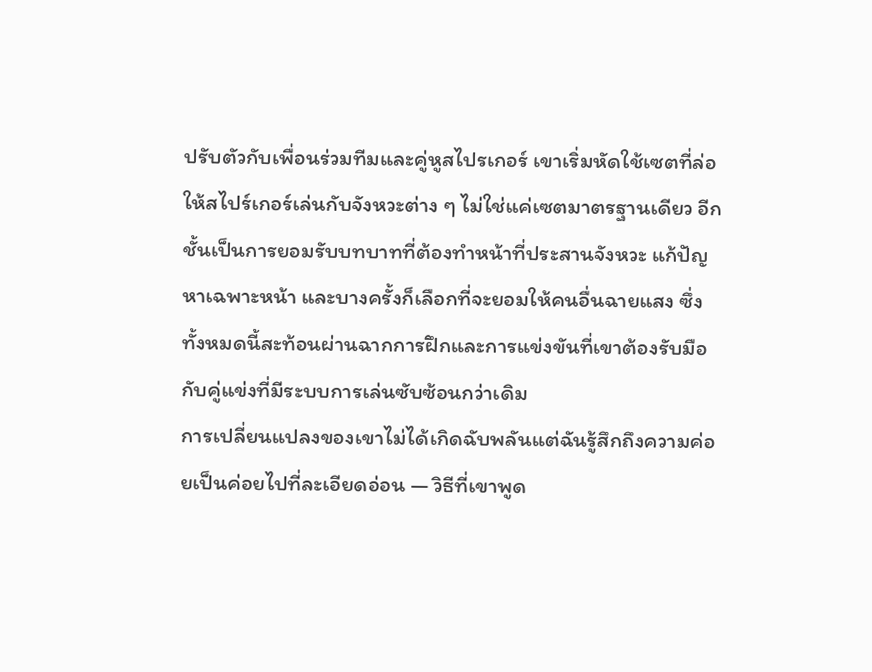ปรับตัวกับเพื่อนร่วมทีมและคู่หูสไปรเกอร์ เขาเริ่มหัดใช้เซตที่ล่อให้สไปร์เกอร์เล่นกับจังหวะต่าง ๆ ไม่ใช่แค่เซตมาตรฐานเดียว อีกชั้นเป็นการยอมรับบทบาทที่ต้องทำหน้าที่ประสานจังหวะ แก้ปัญหาเฉพาะหน้า และบางครั้งก็เลือกที่จะยอมให้คนอื่นฉายแสง ซึ่งทั้งหมดนี้สะท้อนผ่านฉากการฝึกและการแข่งขันที่เขาต้องรับมือกับคู่แข่งที่มีระบบการเล่นซับซ้อนกว่าเดิม
การเปลี่ยนแปลงของเขาไม่ได้เกิดฉับพลันแต่ฉันรู้สึกถึงความค่อยเป็นค่อยไปที่ละเอียดอ่อน — วิธีที่เขาพูด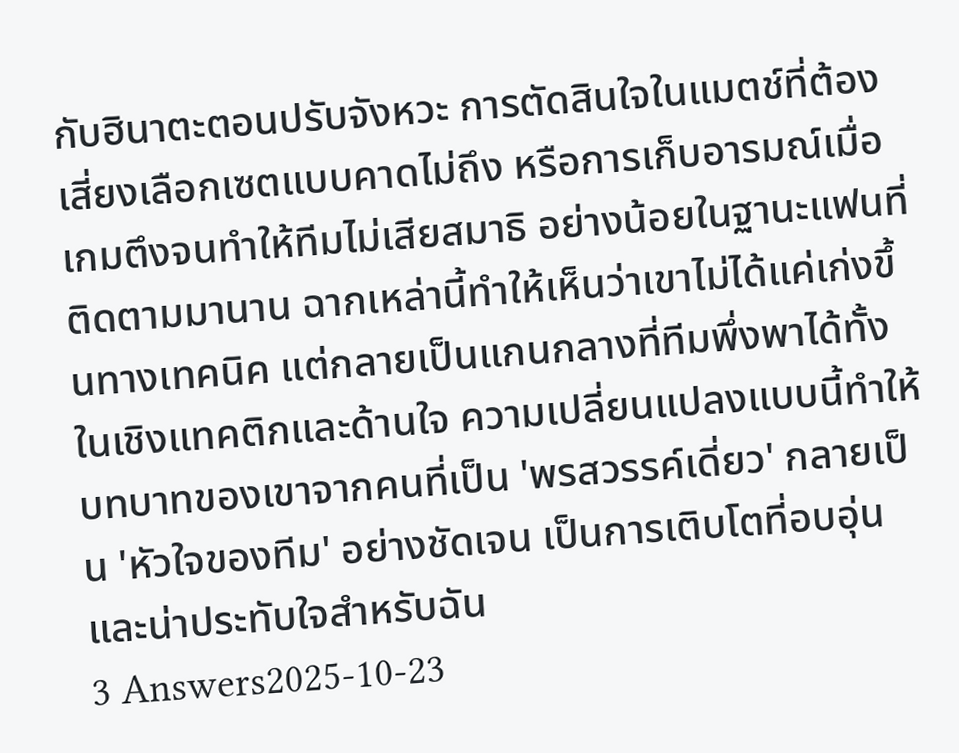กับฮินาตะตอนปรับจังหวะ การตัดสินใจในแมตช์ที่ต้องเสี่ยงเลือกเซตแบบคาดไม่ถึง หรือการเก็บอารมณ์เมื่อเกมตึงจนทำให้ทีมไม่เสียสมาธิ อย่างน้อยในฐานะแฟนที่ติดตามมานาน ฉากเหล่านี้ทำให้เห็นว่าเขาไม่ได้แค่เก่งขึ้นทางเทคนิค แต่กลายเป็นแกนกลางที่ทีมพึ่งพาได้ทั้งในเชิงแทคติกและด้านใจ ความเปลี่ยนแปลงแบบนี้ทำให้บทบาทของเขาจากคนที่เป็น 'พรสวรรค์เดี่ยว' กลายเป็น 'หัวใจของทีม' อย่างชัดเจน เป็นการเติบโตที่อบอุ่นและน่าประทับใจสำหรับฉัน
3 Answers2025-10-23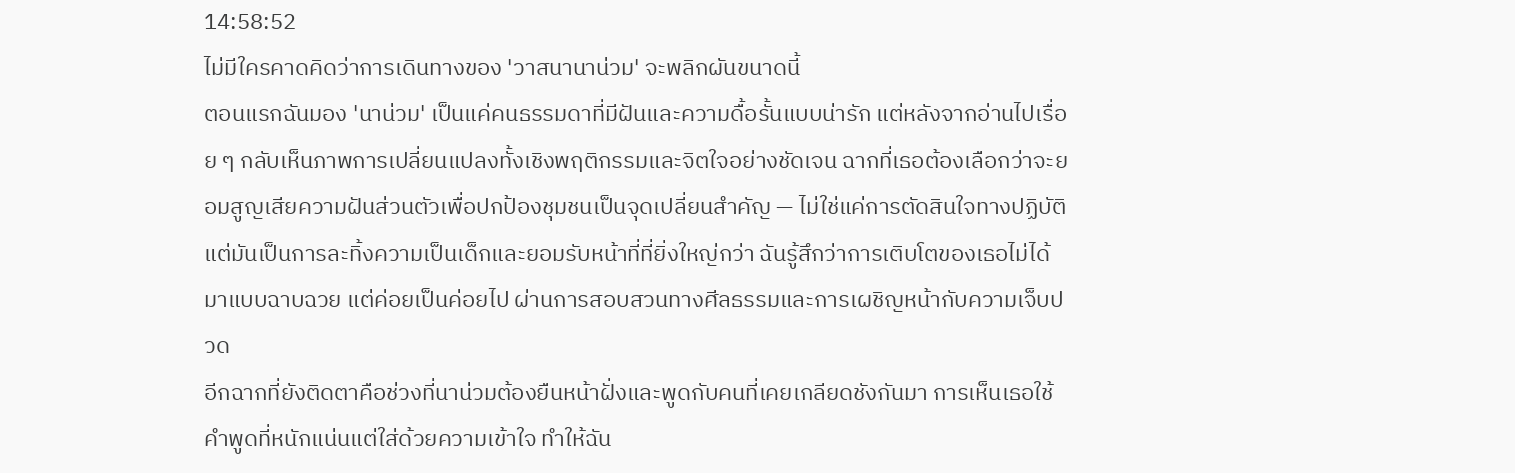14:58:52
ไม่มีใครคาดคิดว่าการเดินทางของ 'วาสนานาน่วม' จะพลิกผันขนาดนี้
ตอนแรกฉันมอง 'นาน่วม' เป็นแค่คนธรรมดาที่มีฝันและความดื้อรั้นแบบน่ารัก แต่หลังจากอ่านไปเรื่อย ๆ กลับเห็นภาพการเปลี่ยนแปลงทั้งเชิงพฤติกรรมและจิตใจอย่างชัดเจน ฉากที่เธอต้องเลือกว่าจะยอมสูญเสียความฝันส่วนตัวเพื่อปกป้องชุมชนเป็นจุดเปลี่ยนสำคัญ — ไม่ใช่แค่การตัดสินใจทางปฏิบัติแต่มันเป็นการละทิ้งความเป็นเด็กและยอมรับหน้าที่ที่ยิ่งใหญ่กว่า ฉันรู้สึกว่าการเติบโตของเธอไม่ได้มาแบบฉาบฉวย แต่ค่อยเป็นค่อยไป ผ่านการสอบสวนทางศีลธรรมและการเผชิญหน้ากับความเจ็บปวด
อีกฉากที่ยังติดตาคือช่วงที่นาน่วมต้องยืนหน้าฝั่งและพูดกับคนที่เคยเกลียดชังกันมา การเห็นเธอใช้คำพูดที่หนักแน่นแต่ใส่ด้วยความเข้าใจ ทำให้ฉัน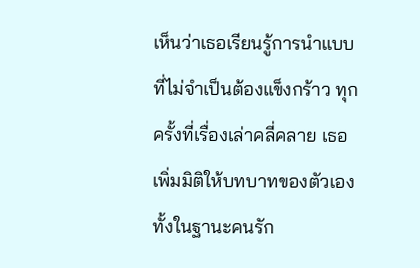เห็นว่าเธอเรียนรู้การนำแบบที่ไม่จำเป็นต้องแข็งกร้าว ทุกครั้งที่เรื่องเล่าคลี่คลาย เธอเพิ่มมิติให้บทบาทของตัวเอง ทั้งในฐานะคนรัก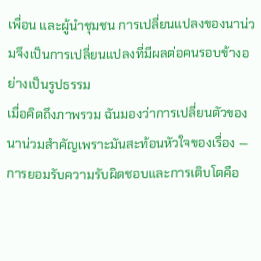เพื่อน และผู้นำชุมชน การเปลี่ยนแปลงของนาน่วมจึงเป็นการเปลี่ยนแปลงที่มีผลต่อคนรอบข้างอย่างเป็นรูปธรรม
เมื่อคิดถึงภาพรวม ฉันมองว่าการเปลี่ยนตัวของนาน่วมสำคัญเพราะมันสะท้อนหัวใจของเรื่อง — การยอมรับความรับผิดชอบและการเติบโตคือ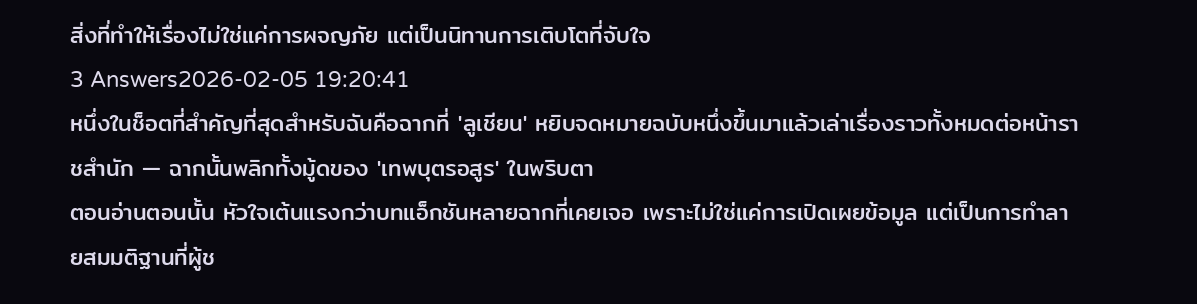สิ่งที่ทำให้เรื่องไม่ใช่แค่การผจญภัย แต่เป็นนิทานการเติบโตที่จับใจ
3 Answers2026-02-05 19:20:41
หนึ่งในช็อตที่สำคัญที่สุดสำหรับฉันคือฉากที่ 'ลูเชียน' หยิบจดหมายฉบับหนึ่งขึ้นมาแล้วเล่าเรื่องราวทั้งหมดต่อหน้าราชสำนัก — ฉากนั้นพลิกทั้งมู้ดของ 'เทพบุตรอสูร' ในพริบตา
ตอนอ่านตอนนั้น หัวใจเต้นแรงกว่าบทแอ็กชันหลายฉากที่เคยเจอ เพราะไม่ใช่แค่การเปิดเผยข้อมูล แต่เป็นการทำลายสมมติฐานที่ผู้ช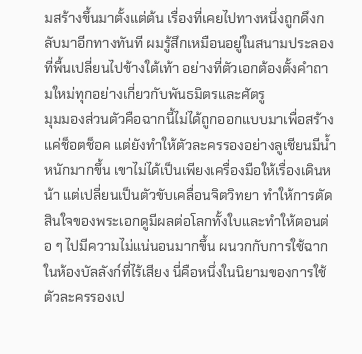มสร้างขึ้นมาตั้งแต่ต้น เรื่องที่เคยไปทางหนึ่งถูกดึงกลับมาอีกทางทันที ผมรู้สึกเหมือนอยู่ในสนามประลองที่พื้นเปลี่ยนไปข้างใต้เท้า อย่างที่ตัวเอกต้องตั้งคำถามใหม่ทุกอย่างเกี่ยวกับพันธมิตรและศัตรู
มุมมองส่วนตัวคือฉากนี้ไม่ได้ถูกออกแบบมาเพื่อสร้างแค่ช็อตช็อค แต่ยังทำให้ตัวละครรองอย่างลูเชียนมีน้ำหนักมากขึ้น เขาไม่ได้เป็นเพียงเครื่องมือให้เรื่องเดินหน้า แต่เปลี่ยนเป็นตัวขับเคลื่อนจิตวิทยา ทำให้การตัดสินใจของพระเอกดูมีผลต่อโลกทั้งใบและทำให้ตอนต่อ ๆ ไปมีความไม่แน่นอนมากขึ้น ผนวกกับการใช้ฉากในห้องบัลลังก์ที่ไร้เสียง นี่คือหนึ่งในนิยามของการใช้ตัวละครรองเป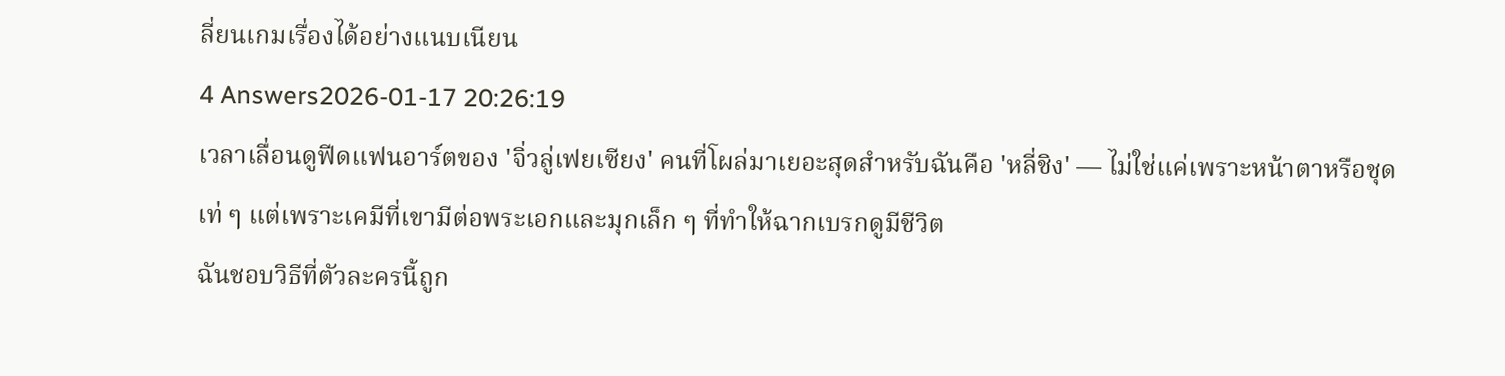ลี่ยนเกมเรื่องได้อย่างแนบเนียน
4 Answers2026-01-17 20:26:19
เวลาเลื่อนดูฟีดแฟนอาร์ตของ 'จิ่วลู่เฟยเซียง' คนที่โผล่มาเยอะสุดสำหรับฉันคือ 'หลี่ชิง' — ไม่ใช่แค่เพราะหน้าตาหรือชุดเท่ ๆ แต่เพราะเคมีที่เขามีต่อพระเอกและมุกเล็ก ๆ ที่ทำให้ฉากเบรกดูมีชีวิต
ฉันชอบวิธีที่ตัวละครนี้ถูก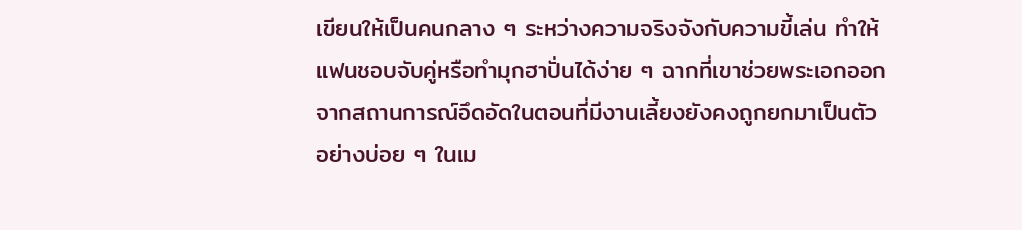เขียนให้เป็นคนกลาง ๆ ระหว่างความจริงจังกับความขี้เล่น ทำให้แฟนชอบจับคู่หรือทำมุกฮาปั่นได้ง่าย ๆ ฉากที่เขาช่วยพระเอกออกจากสถานการณ์อึดอัดในตอนที่มีงานเลี้ยงยังคงถูกยกมาเป็นตัวอย่างบ่อย ๆ ในเม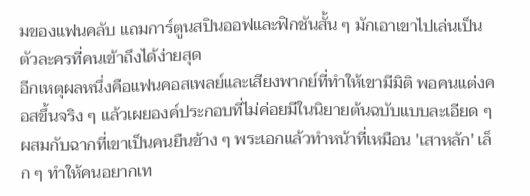มของแฟนคลับ แถมการ์ตูนสปินออฟและฟิกชันสั้น ๆ มักเอาเขาไปเล่นเป็นตัวละครที่คนเข้าถึงได้ง่ายสุด
อีกเหตุผลหนึ่งคือแฟนคอสเพลย์และเสียงพากย์ที่ทำให้เขามีมิติ พอคนแต่งคอสขึ้นจริง ๆ แล้วเผยองค์ประกอบที่ไม่ค่อยมีในนิยายต้นฉบับแบบละเอียด ๆ ผสมกับฉากที่เขาเป็นคนยืนข้าง ๆ พระเอกแล้วทำหน้าที่เหมือน 'เสาหลัก' เล็ก ๆ ทำให้คนอยากเท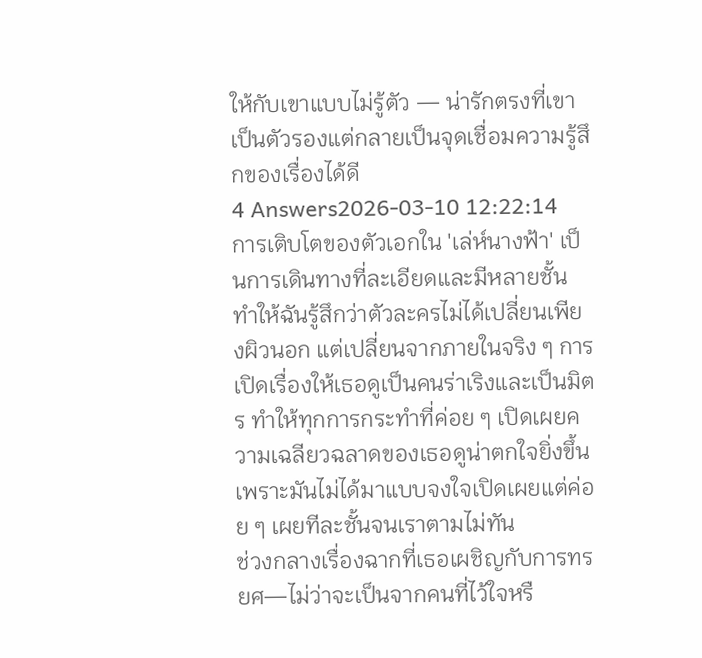ให้กับเขาแบบไม่รู้ตัว — น่ารักตรงที่เขาเป็นตัวรองแต่กลายเป็นจุดเชื่อมความรู้สึกของเรื่องได้ดี
4 Answers2026-03-10 12:22:14
การเติบโตของตัวเอกใน 'เล่ห์นางฟ้า' เป็นการเดินทางที่ละเอียดและมีหลายชั้น ทำให้ฉันรู้สึกว่าตัวละครไม่ได้เปลี่ยนเพียงผิวนอก แต่เปลี่ยนจากภายในจริง ๆ การเปิดเรื่องให้เธอดูเป็นคนร่าเริงและเป็นมิตร ทำให้ทุกการกระทำที่ค่อย ๆ เปิดเผยความเฉลียวฉลาดของเธอดูน่าตกใจยิ่งขึ้น เพราะมันไม่ได้มาแบบจงใจเปิดเผยแต่ค่อย ๆ เผยทีละชั้นจนเราตามไม่ทัน
ช่วงกลางเรื่องฉากที่เธอเผชิญกับการทรยศ—ไม่ว่าจะเป็นจากคนที่ไว้ใจหรื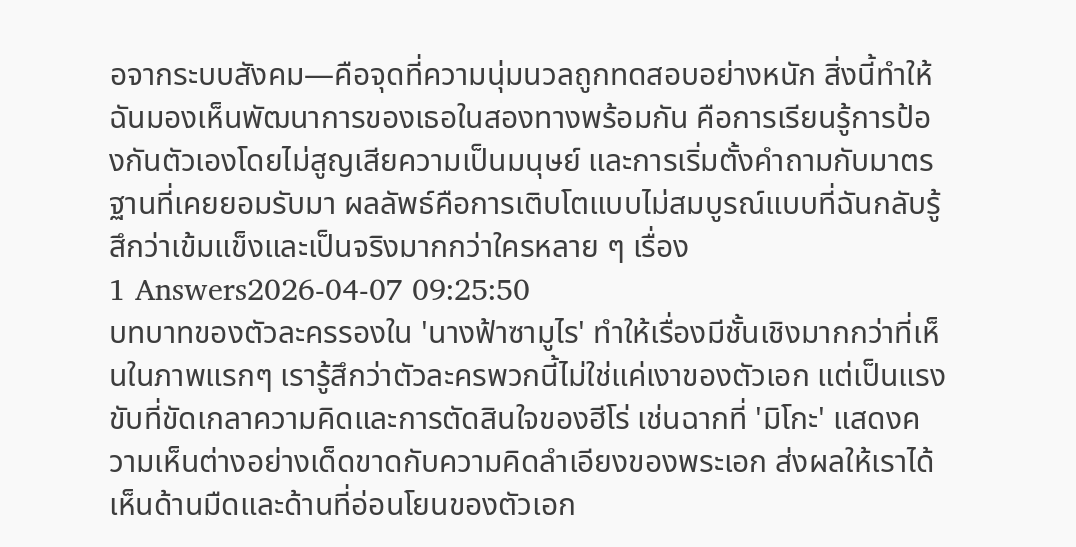อจากระบบสังคม—คือจุดที่ความนุ่มนวลถูกทดสอบอย่างหนัก สิ่งนี้ทำให้ฉันมองเห็นพัฒนาการของเธอในสองทางพร้อมกัน คือการเรียนรู้การป้องกันตัวเองโดยไม่สูญเสียความเป็นมนุษย์ และการเริ่มตั้งคำถามกับมาตรฐานที่เคยยอมรับมา ผลลัพธ์คือการเติบโตแบบไม่สมบูรณ์แบบที่ฉันกลับรู้สึกว่าเข้มแข็งและเป็นจริงมากกว่าใครหลาย ๆ เรื่อง
1 Answers2026-04-07 09:25:50
บทบาทของตัวละครรองใน 'นางฟ้าซามูไร' ทำให้เรื่องมีชั้นเชิงมากกว่าที่เห็นในภาพแรกๆ เรารู้สึกว่าตัวละครพวกนี้ไม่ใช่แค่เงาของตัวเอก แต่เป็นแรงขับที่ขัดเกลาความคิดและการตัดสินใจของฮีโร่ เช่นฉากที่ 'มิโกะ' แสดงความเห็นต่างอย่างเด็ดขาดกับความคิดลำเอียงของพระเอก ส่งผลให้เราได้เห็นด้านมืดและด้านที่อ่อนโยนของตัวเอก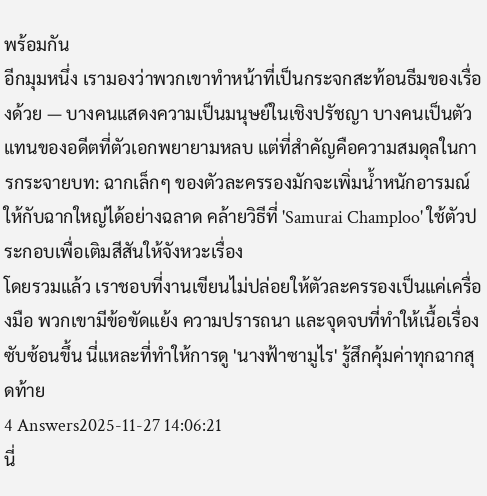พร้อมกัน
อีกมุมหนึ่ง เรามองว่าพวกเขาทำหน้าที่เป็นกระจกสะท้อนธีมของเรื่องด้วย — บางคนแสดงความเป็นมนุษย์ในเชิงปรัชญา บางคนเป็นตัวแทนของอดีตที่ตัวเอกพยายามหลบ แต่ที่สำคัญคือความสมดุลในการกระจายบท: ฉากเล็กๆ ของตัวละครรองมักจะเพิ่มน้ำหนักอารมณ์ให้กับฉากใหญ่ได้อย่างฉลาด คล้ายวิธีที่ 'Samurai Champloo' ใช้ตัวประกอบเพื่อเติมสีสันให้จังหวะเรื่อง
โดยรวมแล้ว เราชอบที่งานเขียนไม่ปล่อยให้ตัวละครรองเป็นแค่เครื่องมือ พวกเขามีข้อขัดแย้ง ความปรารถนา และจุดจบที่ทำให้เนื้อเรื่องซับซ้อนขึ้น นี่แหละที่ทำให้การดู 'นางฟ้าซามูไร' รู้สึกคุ้มค่าทุกฉากสุดท้าย
4 Answers2025-11-27 14:06:21
นี่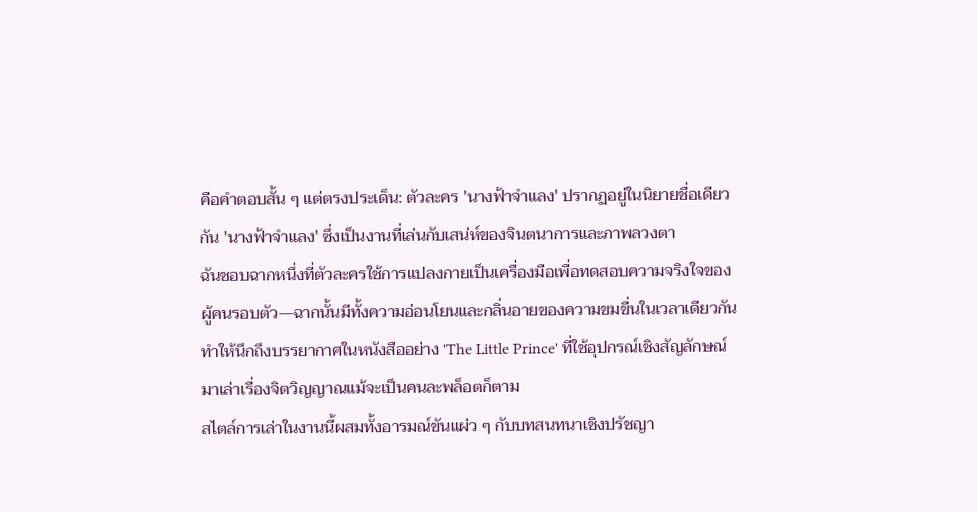คือคำตอบสั้น ๆ แต่ตรงประเด็น: ตัวละคร 'นางฟ้าจำแลง' ปรากฏอยู่ในนิยายชื่อเดียวกัน 'นางฟ้าจำแลง' ซึ่งเป็นงานที่เล่นกับเสน่ห์ของจินตนาการและภาพลวงตา
ฉันชอบฉากหนึ่งที่ตัวละครใช้การแปลงกายเป็นเครื่องมือเพื่อทดสอบความจริงใจของผู้คนรอบตัว—ฉากนั้นมีทั้งความอ่อนโยนและกลิ่นอายของความขมขื่นในเวลาเดียวกัน ทำให้นึกถึงบรรยากาศในหนังสืออย่าง 'The Little Prince' ที่ใช้อุปกรณ์เชิงสัญลักษณ์มาเล่าเรื่องจิตวิญญาณแม้จะเป็นคนละพล็อตก็ตาม
สไตล์การเล่าในงานนี้ผสมทั้งอารมณ์ขันแผ่ว ๆ กับบทสนทนาเชิงปรัชญา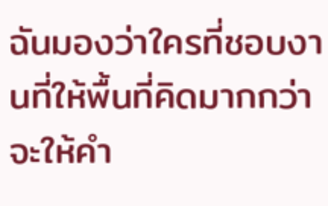ฉันมองว่าใครที่ชอบงานที่ให้พื้นที่คิดมากกว่าจะให้คำ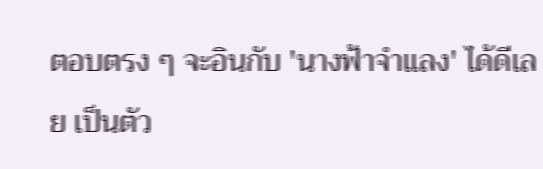ตอบตรง ๆ จะอินกับ 'นางฟ้าจำแลง' ได้ดีเลย เป็นตัว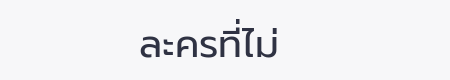ละครที่ไม่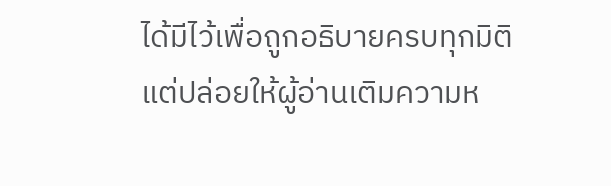ได้มีไว้เพื่อถูกอธิบายครบทุกมิติ แต่ปล่อยให้ผู้อ่านเติมความห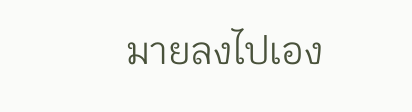มายลงไปเอง